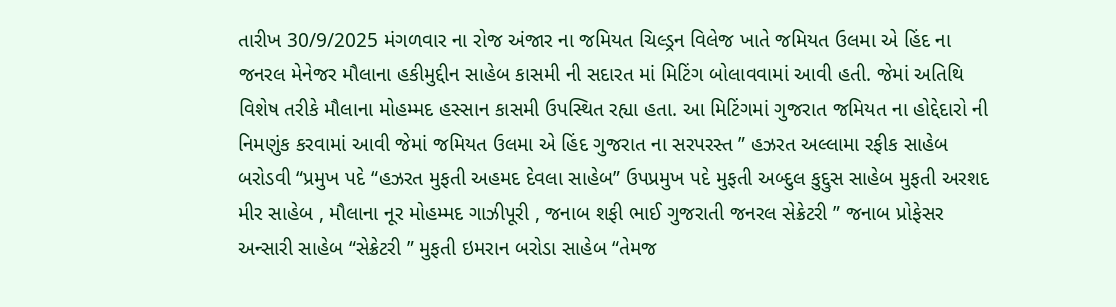તારીખ 30/9/2025 મંગળવાર ના રોજ અંજાર ના જમિયત ચિલ્ડ્રન વિલેજ ખાતે જમિયત ઉલમા એ હિંદ ના જનરલ મેનેજર મૌલાના હકીમુદ્દીન સાહેબ કાસમી ની સદારત માં મિટિંગ બોલાવવામાં આવી હતી. જેમાં અતિથિ વિશેષ તરીકે મૌલાના મોહમ્મદ હસ્સાન કાસમી ઉપસ્થિત રહ્યા હતા. આ મિટિંગમાં ગુજરાત જમિયત ના હોદ્દેદારો ની નિમણુંક કરવામાં આવી જેમાં જમિયત ઉલમા એ હિંદ ગુજરાત ના સરપરસ્ત ” હઝરત અલ્લામા રફીક સાહેબ બરોડવી “પ્રમુખ પદે “હઝરત મુફતી અહમદ દેવલા સાહેબ” ઉપપ્રમુખ પદે મુફતી અબ્દુલ કુદ્દુસ સાહેબ મુફતી અરશદ મીર સાહેબ , મૌલાના નૂર મોહમ્મદ ગાઝીપૂરી , જનાબ શફી ભાઈ ગુજરાતી જનરલ સેક્રેટરી ” જનાબ પ્રોફેસર અન્સારી સાહેબ “સેક્રેટરી ” મુફતી ઇમરાન બરોડા સાહેબ “તેમજ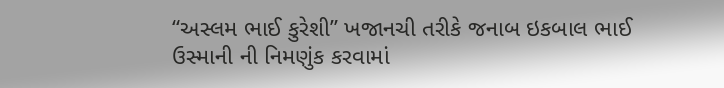“અસ્લમ ભાઈ કુરેશી” ખજાનચી તરીકે જનાબ ઇકબાલ ભાઈ ઉસ્માની ની નિમણુંક કરવામાં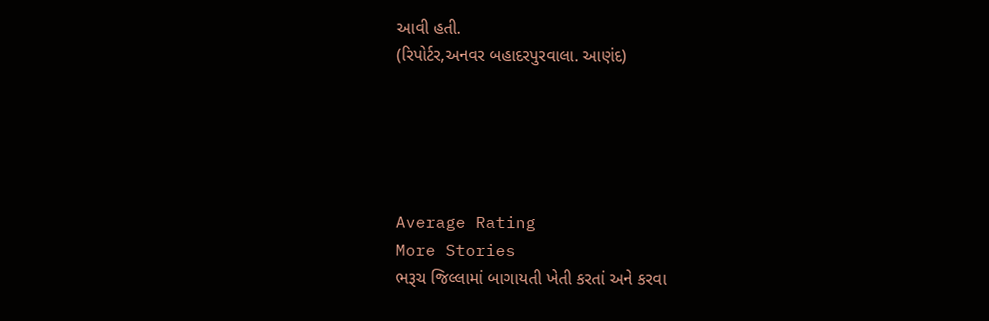આવી હતી.
(રિપોર્ટર,અનવર બહાદરપુરવાલા. આણંદ)





Average Rating
More Stories
ભરૂચ જિલ્લામાં બાગાયતી ખેતી કરતાં અને કરવા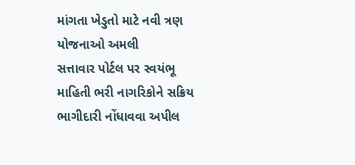માંગતા ખેડુતો માટે નવી ત્રણ યોજનાઓ અમલી
સત્તાવાર પોર્ટલ પર સ્વયંભૂ માહિતી ભરી નાગરિકોને સક્રિય ભાગીદારી નોંધાવવા અપીલ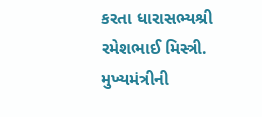કરતા ધારાસભ્યશ્રી રમેશભાઈ મિસ્ત્રી.
મુખ્યમંત્રીની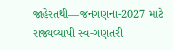જાહેરતથી—જનગણના-2027 માટે રાજ્યવ્યાપી સ્વ-ગણતરી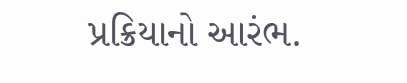પ્રક્રિયાનો આરંભ.